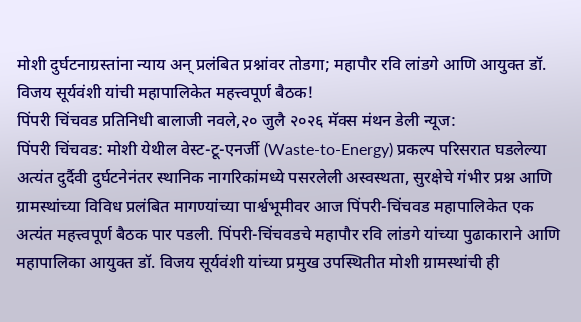मोशी दुर्घटनाग्रस्तांना न्याय अन् प्रलंबित प्रश्नांवर तोडगा; महापौर रवि लांडगे आणि आयुक्त डॉ. विजय सूर्यवंशी यांची महापालिकेत महत्त्वपूर्ण बैठक!
पिंपरी चिंचवड प्रतिनिधी बालाजी नवले,२० जुलै २०२६ मॅक्स मंथन डेली न्यूज:
पिंपरी चिंचवड: मोशी येथील वेस्ट-टू-एनर्जी (Waste-to-Energy) प्रकल्प परिसरात घडलेल्या अत्यंत दुर्दैवी दुर्घटनेनंतर स्थानिक नागरिकांमध्ये पसरलेली अस्वस्थता, सुरक्षेचे गंभीर प्रश्न आणि ग्रामस्थांच्या विविध प्रलंबित मागण्यांच्या पार्श्वभूमीवर आज पिंपरी-चिंचवड महापालिकेत एक अत्यंत महत्त्वपूर्ण बैठक पार पडली. पिंपरी-चिंचवडचे महापौर रवि लांडगे यांच्या पुढाकाराने आणि महापालिका आयुक्त डॉ. विजय सूर्यवंशी यांच्या प्रमुख उपस्थितीत मोशी ग्रामस्थांची ही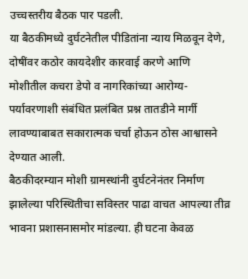उच्चस्तरीय बैठक पार पडली.
या बैठकीमध्ये दुर्घटनेतील पीडितांना न्याय मिळवून देणे, दोषींवर कठोर कायदेशीर कारवाई करणे आणि मोशीतील कचरा डेपो व नागरिकांच्या आरोग्य-पर्यावरणाशी संबंधित प्रलंबित प्रश्न तातडीने मार्गी लावण्याबाबत सकारात्मक चर्चा होऊन ठोस आश्वासने देण्यात आली.
बैठकीदरम्यान मोशी ग्रामस्थांनी दुर्घटनेनंतर निर्माण झालेल्या परिस्थितीचा सविस्तर पाढा वाचत आपल्या तीव्र भावना प्रशासनासमोर मांडल्या. ही घटना केवळ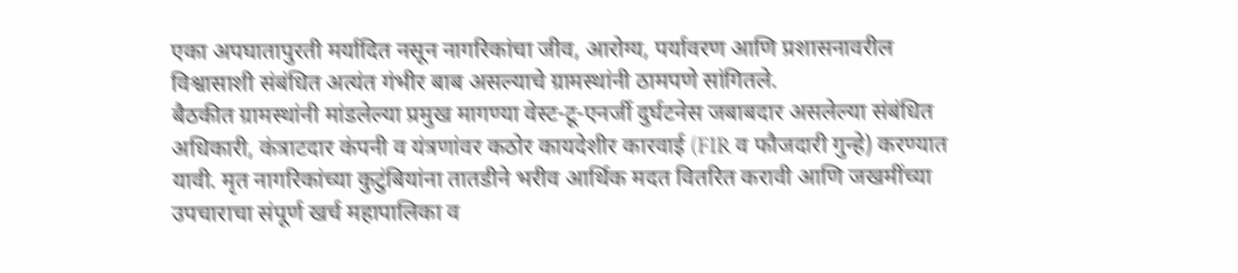एका अपघातापुरती मर्यादित नसून नागरिकांचा जीव, आरोग्य, पर्यावरण आणि प्रशासनावरील विश्वासाशी संबंधित अत्यंत गंभीर बाब असल्याचे ग्रामस्थांनी ठामपणे सांगितले.
बैठकीत ग्रामस्थांनी मांडलेल्या प्रमुख मागण्या वेस्ट-टू-एनर्जी दुर्घटनेस जबाबदार असलेल्या संबंधित अधिकारी, कंत्राटदार कंपनी व यंत्रणांवर कठोर कायदेशीर कारवाई (FIR व फौजदारी गुन्हे) करण्यात यावी. मृत नागरिकांच्या कुटुंबियांना तातडीने भरीव आर्थिक मदत वितरित करावी आणि जखमींच्या उपचाराचा संपूर्ण खर्च महापालिका व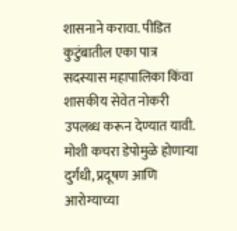शासनाने करावा. पीडित कुटुंबातील एका पात्र सदस्यास महापालिका किंवा शासकीय सेवेत नोकरी उपलब्ध करून देण्यात यावी. मोशी कचरा डेपोमुळे होणाऱ्या दुर्गंधी, प्रदूषण आणि आरोग्याच्या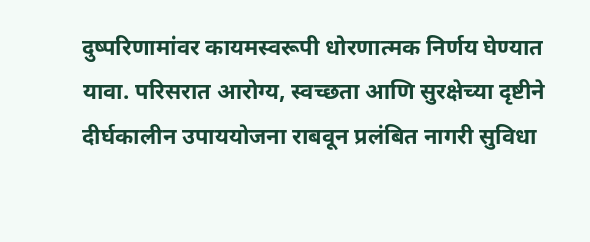दुष्परिणामांवर कायमस्वरूपी धोरणात्मक निर्णय घेण्यात यावा. परिसरात आरोग्य, स्वच्छता आणि सुरक्षेच्या दृष्टीने दीर्घकालीन उपाययोजना राबवून प्रलंबित नागरी सुविधा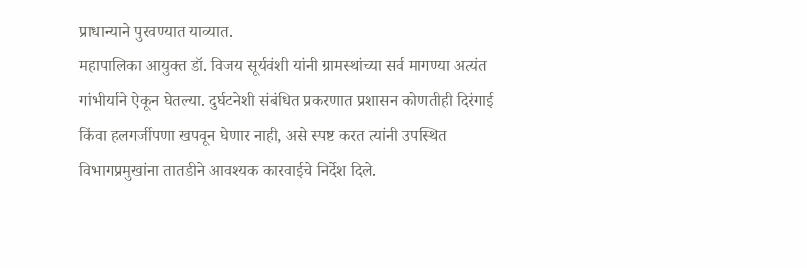प्राधान्याने पुरवण्यात याव्यात.
महापालिका आयुक्त डॉ. विजय सूर्यवंशी यांनी ग्रामस्थांच्या सर्व मागण्या अत्यंत गांभीर्याने ऐकून घेतल्या. दुर्घटनेशी संबंधित प्रकरणात प्रशासन कोणतीही दिरंगाई किंवा हलगर्जीपणा खपवून घेणार नाही, असे स्पष्ट करत त्यांनी उपस्थित विभागप्रमुखांना तातडीने आवश्यक कारवाईचे निर्देश दिले.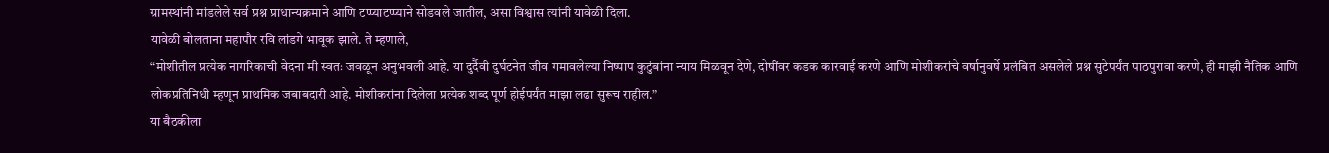ग्रामस्थांनी मांडलेले सर्व प्रश्न प्राधान्यक्रमाने आणि टप्प्याटप्प्याने सोडवले जातील, असा विश्वास त्यांनी यावेळी दिला.
यावेळी बोलताना महापौर रवि लांडगे भावूक झाले. ते म्हणाले,
“मोशीतील प्रत्येक नागरिकाची वेदना मी स्वतः जवळून अनुभवली आहे. या दुर्दैवी दुर्घटनेत जीव गमावलेल्या निष्पाप कुटुंबांना न्याय मिळवून देणे, दोषींवर कडक कारवाई करणे आणि मोशीकरांचे वर्षानुवर्षे प्रलंबित असलेले प्रश्न सुटेपर्यंत पाठपुरावा करणे, ही माझी नैतिक आणि लोकप्रतिनिधी म्हणून प्राथमिक जबाबदारी आहे. मोशीकरांना दिलेला प्रत्येक शब्द पूर्ण होईपर्यंत माझा लढा सुरूच राहील.”
या बैठकीला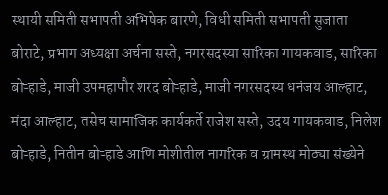स्थायी समिती सभापती अभिषेक बारणे, विधी समिती सभापती सुजाता बोराटे, प्रभाग अध्यक्षा अर्चना सस्ते, नगरसदस्या सारिका गायकवाड, सारिका बोऱ्हाडे, माजी उपमहापौर शरद बोऱ्हाडे, माजी नगरसदस्य धनंजय आल्हाट, मंदा आल्हाट, तसेच सामाजिक कार्यकर्ते राजेश सस्ते, उदय गायकवाड, निलेश बोऱ्हाडे, नितीन बोऱ्हाडे आणि मोशीतील नागरिक व ग्रामस्थ मोठ्या संख्येने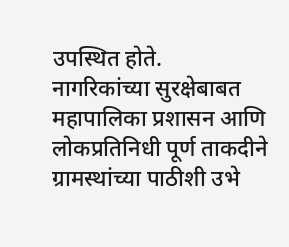उपस्थित होते.
नागरिकांच्या सुरक्षेबाबत महापालिका प्रशासन आणि लोकप्रतिनिधी पूर्ण ताकदीने ग्रामस्थांच्या पाठीशी उभे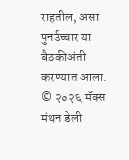राहतील, असा पुनर्उच्चार या बैठकीअंती करण्यात आला.
© २०२६ मॅक्स मंथन डेली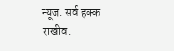न्यूज. सर्व हक्क राखीव.